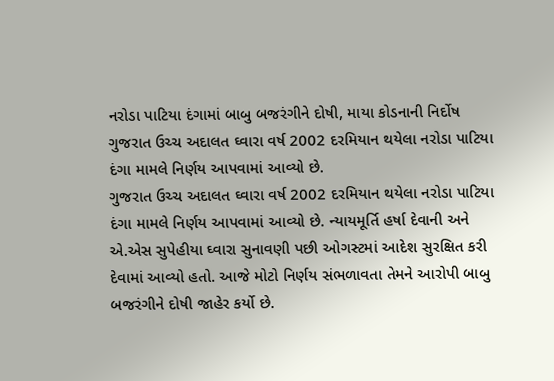નરોડા પાટિયા દંગામાં બાબુ બજરંગીને દોષી, માયા કોડનાની નિર્દોષ
ગુજરાત ઉચ્ચ અદાલત ઘ્વારા વર્ષ 2002 દરમિયાન થયેલા નરોડા પાટિયા દંગા મામલે નિર્ણય આપવામાં આવ્યો છે.
ગુજરાત ઉચ્ચ અદાલત ઘ્વારા વર્ષ 2002 દરમિયાન થયેલા નરોડા પાટિયા દંગા મામલે નિર્ણય આપવામાં આવ્યો છે. ન્યાયમૂર્તિ હર્ષા દેવાની અને એ.એસ સુપેહીયા ઘ્વારા સુનાવણી પછી ઓગસ્ટમાં આદેશ સુરક્ષિત કરી દેવામાં આવ્યો હતો. આજે મોટો નિર્ણય સંભળાવતા તેમને આરોપી બાબુ બજરંગીને દોષી જાહેર કર્યો છે.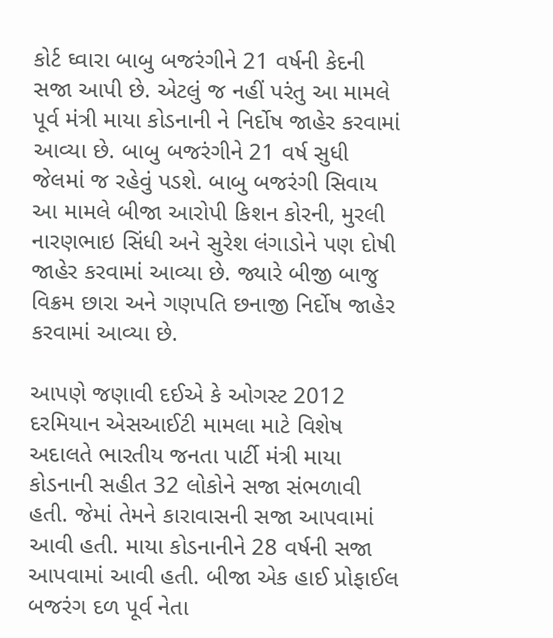કોર્ટ ઘ્વારા બાબુ બજરંગીને 21 વર્ષની કેદની સજા આપી છે. એટલું જ નહીં પરંતુ આ મામલે પૂર્વ મંત્રી માયા કોડનાની ને નિર્દોષ જાહેર કરવામાં આવ્યા છે. બાબુ બજરંગીને 21 વર્ષ સુધી જેલમાં જ રહેવું પડશે. બાબુ બજરંગી સિવાય આ મામલે બીજા આરોપી કિશન કોરની, મુરલી નારણભાઇ સિંધી અને સુરેશ લંગાડોને પણ દોષી જાહેર કરવામાં આવ્યા છે. જ્યારે બીજી બાજુ વિક્રમ છારા અને ગણપતિ છનાજી નિર્દોષ જાહેર કરવામાં આવ્યા છે.

આપણે જણાવી દઈએ કે ઓગસ્ટ 2012 દરમિયાન એસઆઈટી મામલા માટે વિશેષ અદાલતે ભારતીય જનતા પાર્ટી મંત્રી માયા કોડનાની સહીત 32 લોકોને સજા સંભળાવી હતી. જેમાં તેમને કારાવાસની સજા આપવામાં આવી હતી. માયા કોડનાનીને 28 વર્ષની સજા આપવામાં આવી હતી. બીજા એક હાઈ પ્રોફાઈલ બજરંગ દળ પૂર્વ નેતા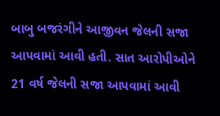બાબુ બજરંગીને આજીવન જેલની સજા આપવામાં આવી હતી. સાત આરોપીઓને 21 વર્ષ જેલની સજા આપવામાં આવી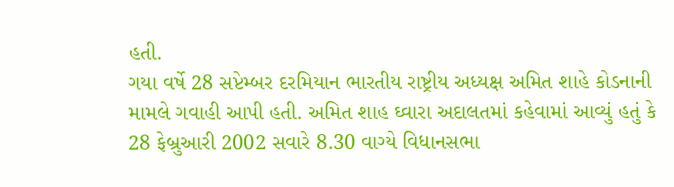હતી.
ગયા વર્ષે 28 સપ્ટેમ્બર દરમિયાન ભારતીય રાષ્ટ્રીય અધ્યક્ષ અમિત શાહે કોડનાની મામલે ગવાહી આપી હતી. અમિત શાહ ઘ્વારા અદાલતમાં કહેવામાં આવ્યું હતું કે 28 ફેબ્રુઆરી 2002 સવારે 8.30 વાગ્યે વિધાનસભા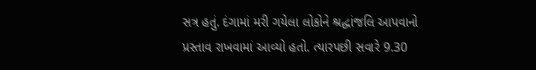સત્ર હતું. દંગામાં મરી ગયેલા લોકોને શ્રદ્ધાંજલિ આપવાનો પ્રસ્તાવ રાખવામાં આવ્યો હતો. ત્યારપછી સવારે 9.30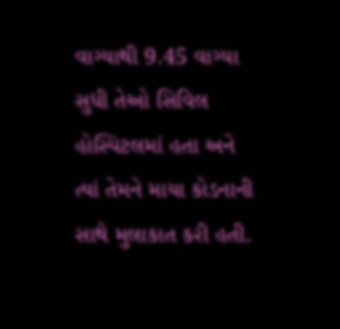વાગ્યાથી 9.45 વાગ્યા સુધી તેઓ સિવિલ હોસ્પિટલમાં હતા અને ત્યાં તેમને માયા કોડનાની સાથે મુલાકાત કરી હતી.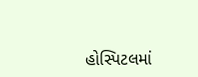હોસ્પિટલમાં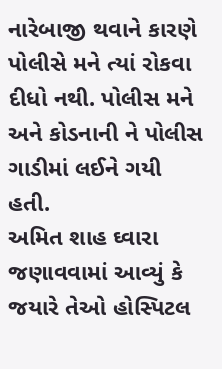નારેબાજી થવાને કારણે પોલીસે મને ત્યાં રોકવા દીધો નથી. પોલીસ મને અને કોડનાની ને પોલીસ ગાડીમાં લઈને ગયી હતી.
અમિત શાહ ઘ્વારા જણાવવામાં આવ્યું કે જયારે તેઓ હોસ્પિટલ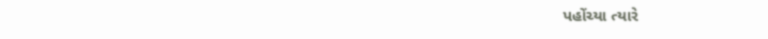પહોંચ્યા ત્યારે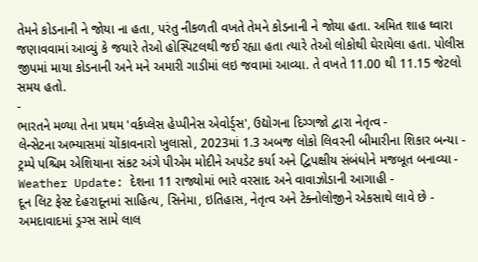તેમને કોડનાની ને જોયા ના હતા, પરંતુ નીકળતી વખતે તેમને કોડનાની ને જોયા હતા. અમિત શાહ ઘ્વારા જણાવવામાં આવ્યું કે જયારે તેઓ હોસ્પિટલથી જઈ રહ્યા હતા ત્યારે તેઓ લોકોથી ઘેરાયેલા હતા. પોલીસ જીપમાં માયા કોડનાની અને મને અમારી ગાડીમાં લઇ જવામાં આવ્યા. તે વખતે 11.00 થી 11.15 જેટલો સમય હતો.
-
ભારતને મળ્યા તેના પ્રથમ 'વર્કપ્લેસ હેપ્પીનેસ એવોર્ડ્સ', ઉદ્યોગના દિગ્ગજો દ્વારા નેતૃત્વ -
લેન્સેટના અભ્યાસમાં ચોંકાવનારો ખુલાસો, 2023માં 1.3 અબજ લોકો લિવરની બીમારીના શિકાર બન્યા -
ટ્રમ્પે પશ્ચિમ એશિયાના સંકટ અંગે પીએમ મોદીને અપડેટ કર્યા અને દ્વિપક્ષીય સંબંધોને મજબૂત બનાવ્યા -
Weather Update: દેશના 11 રાજ્યોમાં ભારે વરસાદ અને વાવાઝોડાની આગાહી -
દૂન લિટ ફેસ્ટ દેહરાદૂનમાં સાહિત્ય, સિનેમા, ઇતિહાસ, નેતૃત્વ અને ટેક્નોલોજીને એકસાથે લાવે છે -
અમદાવાદમાં ડ્રગ્સ સામે લાલ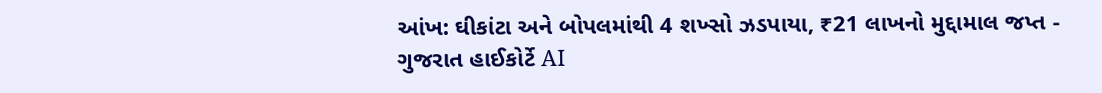આંખ: ઘીકાંટા અને બોપલમાંથી 4 શખ્સો ઝડપાયા, ₹21 લાખનો મુદ્દામાલ જપ્ત -
ગુજરાત હાઈકોર્ટે AI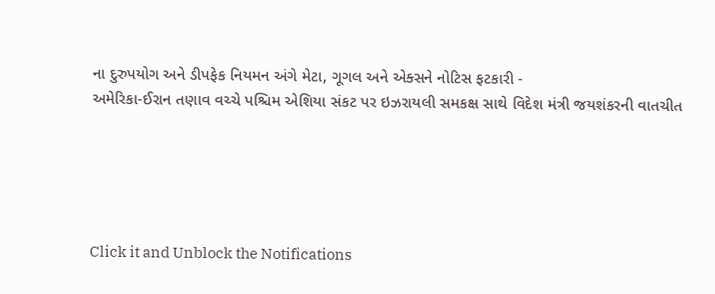ના દુરુપયોગ અને ડીપફેક નિયમન અંગે મેટા, ગૂગલ અને એક્સને નોટિસ ફટકારી -
અમેરિકા-ઈરાન તણાવ વચ્ચે પશ્ચિમ એશિયા સંકટ પર ઇઝરાયલી સમકક્ષ સાથે વિદેશ મંત્રી જયશંકરની વાતચીત





Click it and Unblock the Notifications